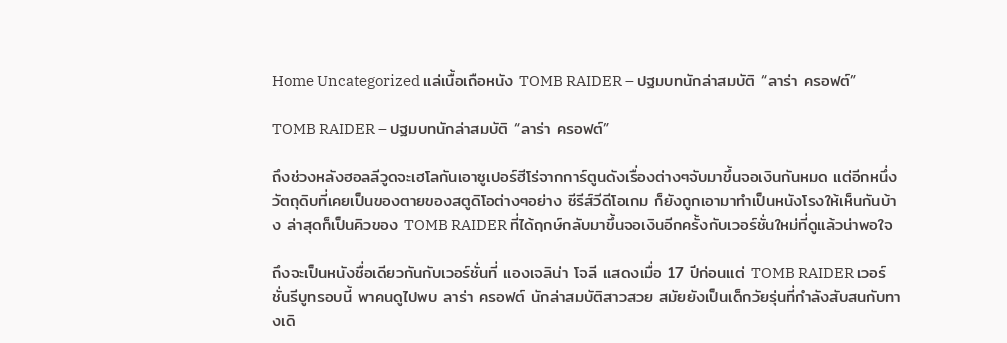Home Uncategorized แล่เนื้อเถือหนัง TOMB RAIDER – ปฐมบทนักล่าสมบัติ “ลาร่า ครอฟต์”

TOMB RAIDER – ปฐมบทนักล่าสมบัติ “ลาร่า ครอฟต์”

ถึงช่วงหลังฮอลลีวูดจะเฮโลกันเอาซูเปอร์ฮีโร่จากการ์ตูนดังเรื่องต่างๆจับมาขึ้นจอเงินกันหมด แต่อีกหนึ่งวัตถุดิบที่เคยเป็นของตายของสตูดิโอต่างๆอย่าง ซีรีส์วีดีโอเกม ก็ยังถูกเอามาทำเป็นหนังโรงให้เห็นกันบ้าง ล่าสุดก็เป็นคิวของ TOMB RAIDER ที่ได้ฤกษ์กลับมาขึ้นจอเงินอีกครั้งกับเวอร์ชั่นใหม่ที่ดูแล้วน่าพอใจ

ถึงจะเป็นหนังชื่อเดียวกันกับเวอร์ชั่นที่ แองเจลิน่า โจลี แสดงเมื่อ 17 ปีก่อนแต่ TOMB RAIDER เวอร์ชั่นรีบูทรอบนี้ พาคนดูไปพบ ลาร่า ครอฟต์ นักล่าสมบัติสาวสวย สมัยยังเป็นเด็กวัยรุ่นที่กำลังสับสนกับทางเดิ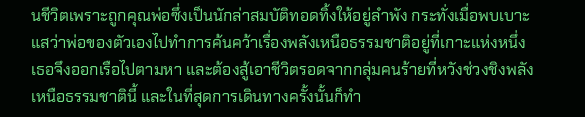นชีวิตเพราะถูกคุณพ่อซึ่งเป็นนักล่าสมบัติทอดทิ้งให้อยู่ลำพัง กระทั่งเมื่อพบเบาะแสว่าพ่อของตัวเองไปทำการค้นคว้าเรื่องพลังเหนือธรรมชาติอยู่ที่เกาะแห่งหนึ่ง เธอจึงออกเรือไปตามหา และต้องสู้เอาชีวิตรอดจากกลุ่มคนร้ายที่หวังช่วงชิงพลังเหนือธรรมชาตินี้ และในที่สุดการเดินทางครั้งนั้นก็ทำ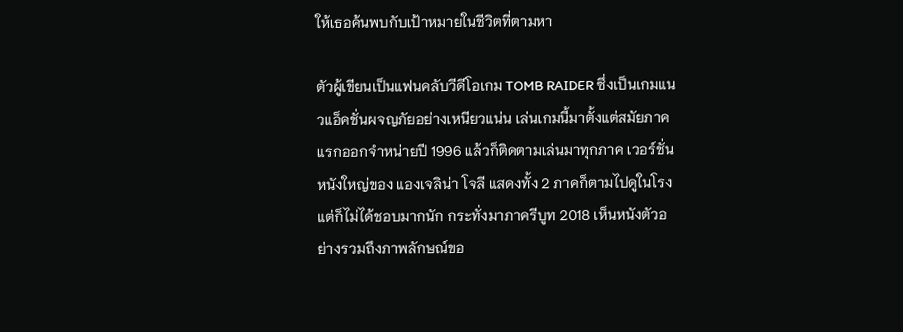ให้เธอค้นพบกับเป้าหมายในชีวิตที่ตามหา

ตัวผู้เขียนเป็นแฟนคลับวีดีโอเกม TOMB RAIDER ซึ่งเป็นเกมแนวแอ็คชั่นผจญภัยอย่างเหนียวแน่น เล่นเกมนี้มาตั้งแต่สมัยภาคแรกออกจำหน่ายปี 1996 แล้วก็ติดตามเล่นมาทุกภาค เวอร์ชั่นหนังใหญ่ของ แองเจลิน่า โจลี แสดงทั้ง 2 ภาคก็ตามไปดูในโรงแต่ก็ไม่ได้ชอบมากนัก กระทั่งมาภาครีบูท 2018 เห็นหนังตัวอย่างรวมถึงภาพลักษณ์ขอ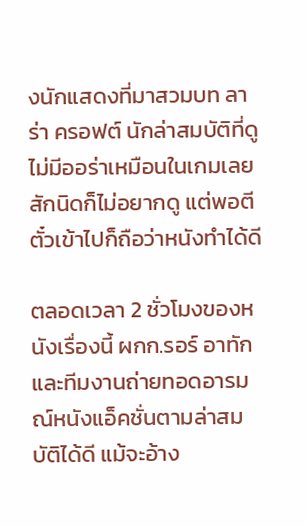งนักแสดงที่มาสวมบท ลาร่า ครอฟต์ นักล่าสมบัติที่ดูไม่มีออร่าเหมือนในเกมเลยสักนิดก็ไม่อยากดู แต่พอตีตั๋วเข้าไปก็ถือว่าหนังทำได้ดี

ตลอดเวลา 2 ชั่วโมงของหนังเรื่องนี้ ผกก.รอร์ อาทัก และทีมงานถ่ายทอดอารมณ์หนังแอ็คชั่นตามล่าสมบัติได้ดี แม้จะอ้าง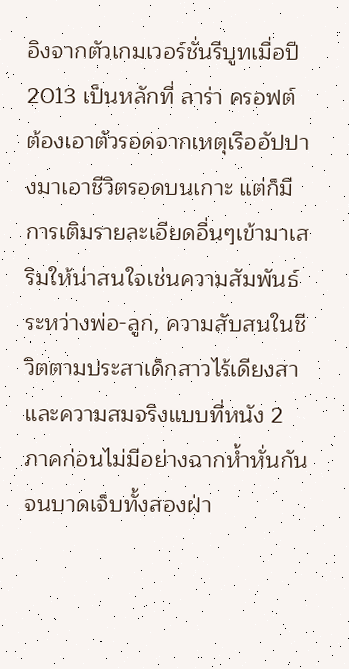อิงจากตัวเกมเวอร์ชั่นรีบูทเมื่อปี 2013 เป็นหลักที่ ลาร่า ครอฟต์ ต้องเอาตัวรอดจากเหตุเรืออัปปางมาเอาชีวิตรอดบนเกาะ แต่ก็มีการเติมรายละเอียดอื่นๆเข้ามาเสริมให้น่าสนใจเช่นความสัมพันธ์ระหว่างพ่อ-ลูก, ความสับสนในชีวิตตามประสาเด็กสาวไร้เดียงสา และความสมจริงแบบที่หนัง 2 ภาคก่อนไม่มีอย่างฉากห้ำหั่นกันจนบาดเจ็บทั้งสองฝ่า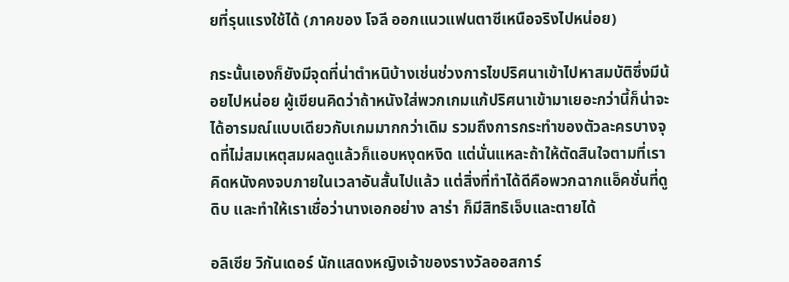ยที่รุนแรงใช้ได้ (ภาคของ โจลี ออกแนวแฟนตาซีเหนือจริงไปหน่อย)

กระนั้นเองก็ยังมีจุดที่น่าตำหนิบ้างเช่นช่วงการไขปริศนาเข้าไปหาสมบัติซึ่งมีน้อยไปหน่อย ผู้เขียนคิดว่าถ้าหนังใส่พวกเกมแก้ปริศนาเข้ามาเยอะกว่านี้ก็น่าจะได้อารมณ์แบบเดียวกับเกมมากกว่าเดิม รวมถึงการกระทำของตัวละครบางจุดที่ไม่สมเหตุสมผลดูแล้วก็แอบหงุดหงิด แต่นั่นแหละถ้าให้ตัดสินใจตามที่เราคิดหนังคงจบภายในเวลาอันสั้นไปแล้ว แต่สิ่งที่ทำได้ดีคือพวกฉากแอ็คชั่นที่ดูดิบ และทำให้เราเชื่อว่านางเอกอย่าง ลาร่า ก็มีสิทธิเจ็บและตายได้

อลิเซีย วิกันเดอร์ นักแสดงหญิงเจ้าของรางวัลออสการ์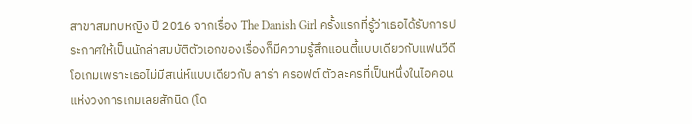สาขาสมทบหญิง ปี 2016 จากเรื่อง The Danish Girl ครั้งแรกที่รู้ว่าเธอได้รับการประกาศให้เป็นนักล่าสมบัติตัวเอกของเรื่องก็มีความรู้สึกแอนตี้แบบเดียวกับแฟนวีดีโอเกมเพราะเธอไม่มีสเน่ห์แบบเดียวกับ ลาร่า ครอฟต์ ตัวละครที่เป็นหนึ่งในไอคอนแห่งวงการเกมเลยสักนิด (โด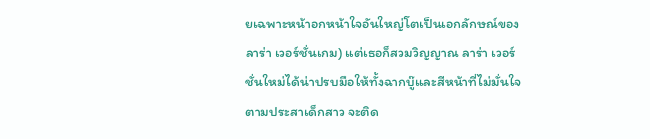ยเฉพาะหน้าอกหน้าใจอันใหญ่โตเป็นเอกลักษณ์ของ ลาร่า เวอร์ชั่นเกม) แต่เธอก็สวมวิญญาณ ลาร่า เวอร์ชั่นใหม่ได้น่าปรบมือให้ทั้งฉากบู๊และสีหน้าที่ไม่มั่นใจตามประสาเด็กสาว จะติด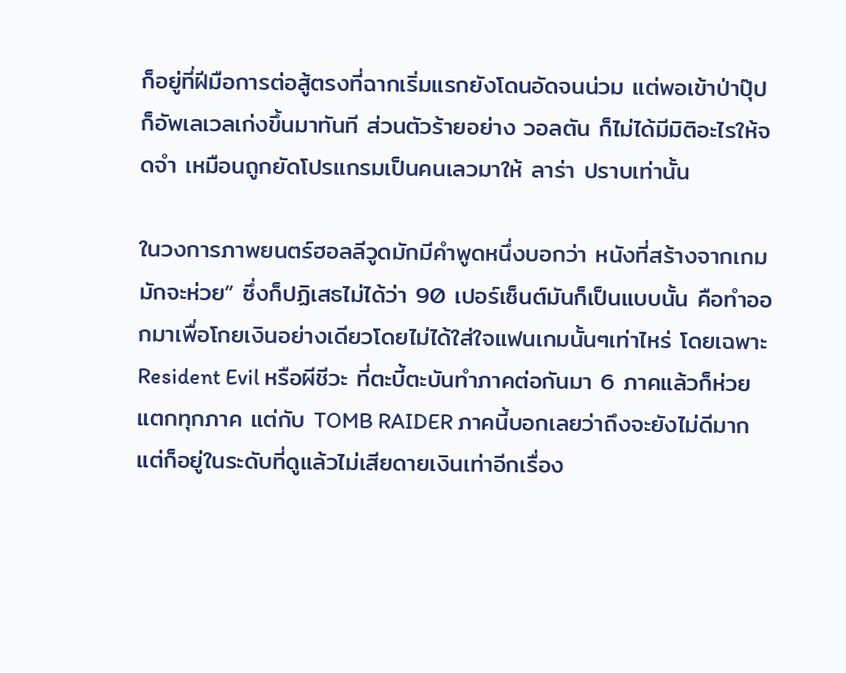ก็อยู่ที่ฝีมือการต่อสู้ตรงที่ฉากเริ่มแรกยังโดนอัดจนน่วม แต่พอเข้าป่าปุ๊ปก็อัพเลเวลเก่งขึ้นมาทันที ส่วนตัวร้ายอย่าง วอลตัน ก็ไม่ได้มีมิติอะไรให้จดจำ เหมือนถูกยัดโปรแกรมเป็นคนเลวมาให้ ลาร่า ปราบเท่านั้น

ในวงการภาพยนตร์ฮอลลีวูดมักมีคำพูดหนึ่งบอกว่า หนังที่สร้างจากเกมมักจะห่วย” ซึ่งก็ปฏิเสธไม่ได้ว่า 90 เปอร์เซ็นต์มันก็เป็นแบบนั้น คือทำออกมาเพื่อโกยเงินอย่างเดียวโดยไม่ได้ใส่ใจแฟนเกมนั้นๆเท่าไหร่ โดยเฉพาะ Resident Evil หรือผีชีวะ ที่ตะบี้ตะบันทำภาคต่อกันมา 6 ภาคแล้วก็ห่วยแตกทุกภาค แต่กับ TOMB RAIDER ภาคนี้บอกเลยว่าถึงจะยังไม่ดีมากแต่ก็อยู่ในระดับที่ดูแล้วไม่เสียดายเงินเท่าอีกเรื่อง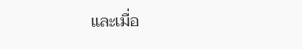และเมื่อ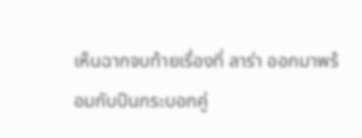เห็นฉากจบท้ายเรื่องที่ ลาร่า ออกมาพร้อมกับปืนกระบอกคู่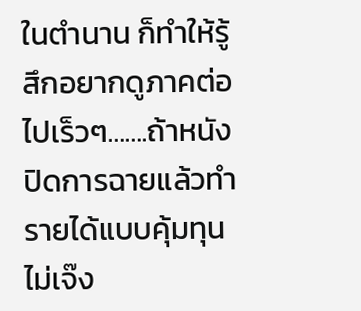ในตำนาน ก็ทำให้รู้สึกอยากดูภาคต่อไปเร็วๆ…….ถ้าหนังปิดการฉายแล้วทำรายได้แบบคุ้มทุนไม่เจ๊ง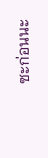ซะก่อนนะ